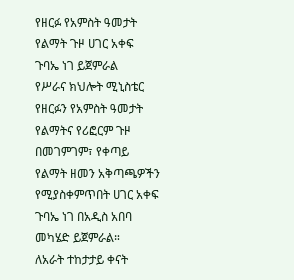የዘርፉ የአምስት ዓመታት የልማት ጉዞ ሀገር አቀፍ ጉባኤ ነገ ይጀምራል
የሥራና ክህሎት ሚኒስቴር የዘርፉን የአምስት ዓመታት የልማትና የሪፎርም ጉዞ በመገምገም፣ የቀጣይ የልማት ዘመን አቅጣጫዎችን የሚያስቀምጥበት ሀገር አቀፍ ጉባኤ ነገ በአዲስ አበባ መካሄድ ይጀምራል።
ለአራት ተከታታይ ቀናት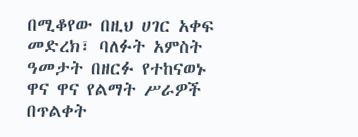በሚቆየው በዚህ ሀገር አቀፍ መድረክ፣ ባለፉት አምስት ዓመታት በዘርፉ የተከናወኑ ዋና ዋና የልማት ሥራዎች በጥልቀት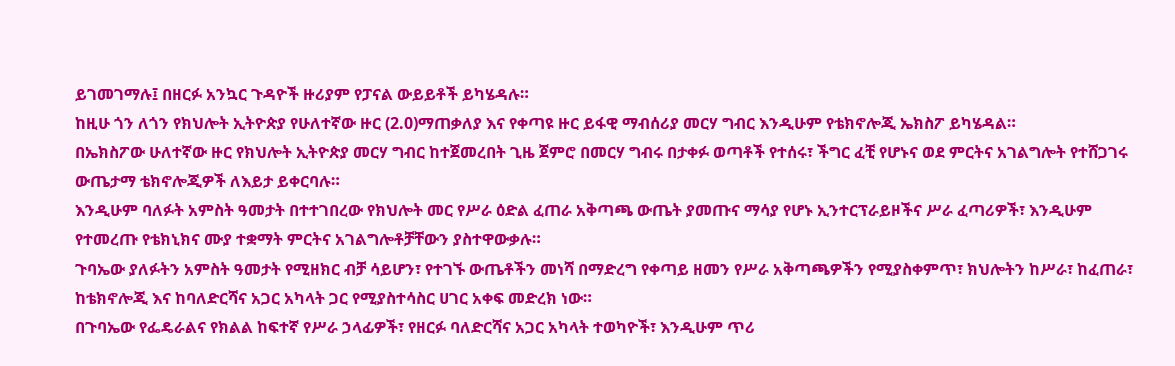ይገመገማሉ፤ በዘርፉ አንኳር ጉዳዮች ዙሪያም የፓናል ውይይቶች ይካሄዳሉ።
ከዚሁ ጎን ለጎን የክህሎት ኢትዮጵያ የሁለተኛው ዙር (2.0)ማጠቃለያ እና የቀጣዩ ዙር ይፋዊ ማብሰሪያ መርሃ ግብር እንዲሁም የቴክኖሎጂ ኤክስፖ ይካሄዳል።
በኤክስፖው ሁለተኛው ዙር የክህሎት ኢትዮጵያ መርሃ ግብር ከተጀመረበት ጊዜ ጀምሮ በመርሃ ግብሩ በታቀፉ ወጣቶች የተሰሩ፣ ችግር ፈቺ የሆኑና ወደ ምርትና አገልግሎት የተሸጋገሩ ውጤታማ ቴክኖሎጂዎች ለእይታ ይቀርባሉ።
እንዲሁም ባለፉት አምስት ዓመታት በተተገበረው የክህሎት መር የሥራ ዕድል ፈጠራ አቅጣጫ ውጤት ያመጡና ማሳያ የሆኑ ኢንተርፕራይዞችና ሥራ ፈጣሪዎች፣ እንዲሁም የተመረጡ የቴክኒክና ሙያ ተቋማት ምርትና አገልግሎቶቻቸውን ያስተዋውቃሉ።
ጉባኤው ያለፉትን አምስት ዓመታት የሚዘክር ብቻ ሳይሆን፣ የተገኙ ውጤቶችን መነሻ በማድረግ የቀጣይ ዘመን የሥራ አቅጣጫዎችን የሚያስቀምጥ፣ ክህሎትን ከሥራ፣ ከፈጠራ፣ ከቴክኖሎጂ እና ከባለድርሻና አጋር አካላት ጋር የሚያስተሳስር ሀገር አቀፍ መድረክ ነው።
በጉባኤው የፌዴራልና የክልል ከፍተኛ የሥራ ኃላፊዎች፣ የዘርፉ ባለድርሻና አጋር አካላት ተወካዮች፣ እንዲሁም ጥሪ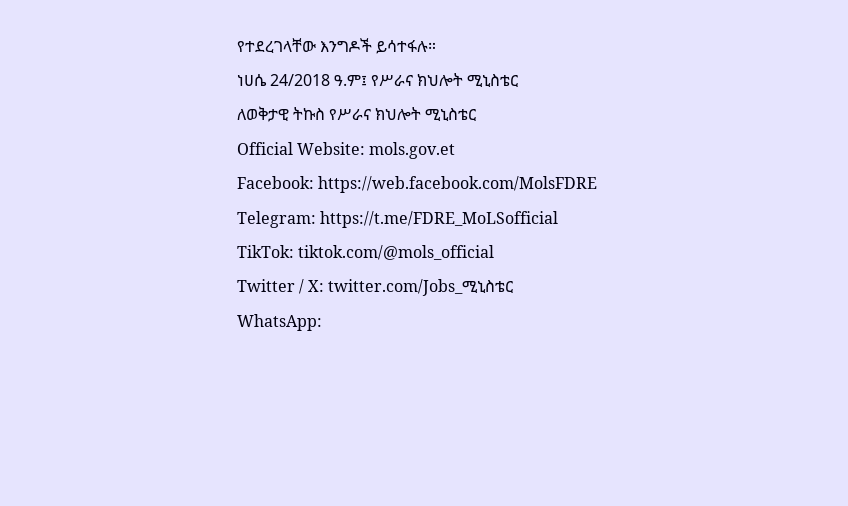የተደረገላቸው እንግዶች ይሳተፋሉ።
ነሀሴ 24/2018 ዓ.ም፤ የሥራና ክህሎት ሚኒስቴር
ለወቅታዊ ትኩስ የሥራና ክህሎት ሚኒስቴር
Official Website: mols.gov.et
Facebook: https://web.facebook.com/MolsFDRE
Telegram: https://t.me/FDRE_MoLSofficial
TikTok: tiktok.com/@mols_official
Twitter / X: twitter.com/Jobs_ሚኒስቴር
WhatsApp: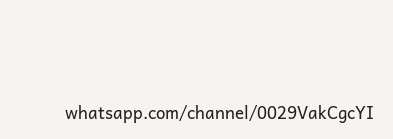whatsapp.com/channel/0029VakCgcYI